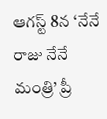ఆగస్ట్ 8న ‘నేనే రాజు నేనే మంత్రి’ ప్రీ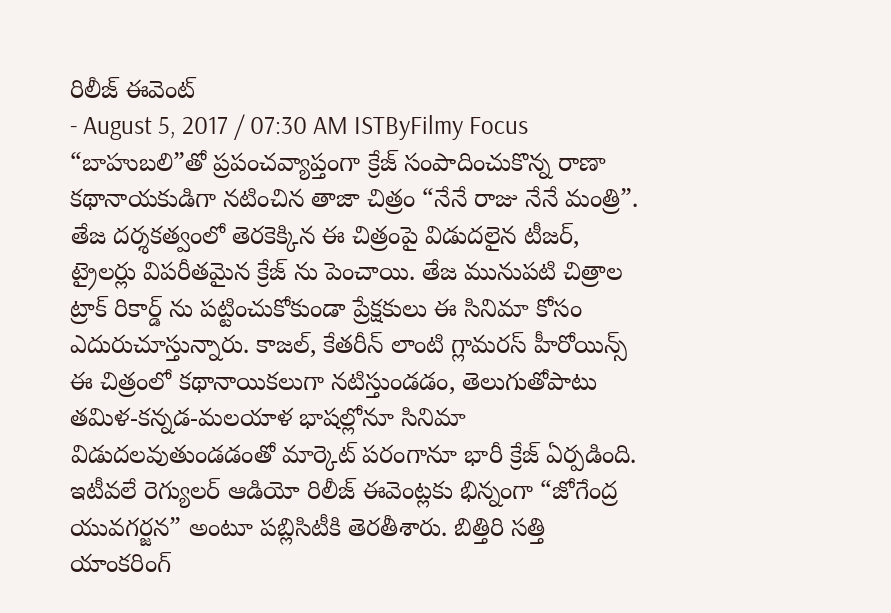రిలీజ్ ఈవెంట్
- August 5, 2017 / 07:30 AM ISTByFilmy Focus
“బాహుబలి”తో ప్రపంచవ్యాప్తంగా క్రేజ్ సంపాదించుకొన్న రాణా కథానాయకుడిగా నటించిన తాజా చిత్రం “నేనే రాజు నేనే మంత్రి”. తేజ దర్శకత్వంలో తెరకెక్కిన ఈ చిత్రంపై విడుదలైన టీజర్, ట్రైలర్లు విపరీతమైన క్రేజ్ ను పెంచాయి. తేజ మునుపటి చిత్రాల ట్రాక్ రికార్డ్ ను పట్టించుకోకుండా ప్రేక్షకులు ఈ సినిమా కోసం ఎదురుచూస్తున్నారు. కాజల్, కేతరీన్ లాంటి గ్లామరస్ హీరోయిన్స్ ఈ చిత్రంలో కథానాయికలుగా నటిస్తుండడం, తెలుగుతోపాటు తమిళ-కన్నడ-మలయాళ భాషల్లోనూ సినిమా విడుదలవుతుండడంతో మార్కెట్ పరంగానూ భారీ క్రేజ్ ఏర్పడింది.
ఇటీవలే రెగ్యులర్ ఆడియో రిలీజ్ ఈవెంట్లకు భిన్నంగా “జోగేంద్ర యువగర్జన” అంటూ పబ్లిసిటీకి తెరతీశారు. బిత్తిరి సత్తి యాంకరింగ్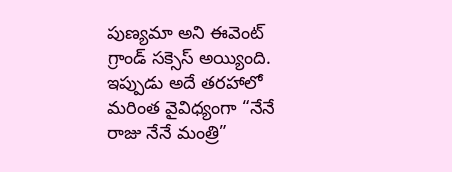పుణ్యమా అని ఈవెంట్ గ్రాండ్ సక్సెస్ అయ్యింది. ఇప్పుడు అదే తరహాలో మరింత వైవిధ్యంగా “నేనే రాజు నేనే మంత్రి”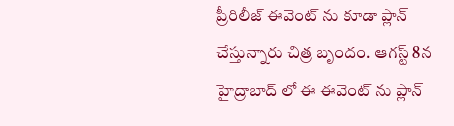ప్రీరిలీజ్ ఈవెంట్ ను కూడా ప్లాన్ చేస్తున్నారు చిత్ర బృందం. ఆగస్ట్ 8న హైద్రాబాద్ లో ఈ ఈవెంట్ ను ప్లాన్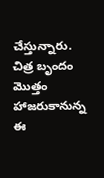చేస్తున్నారు. చిత్ర బృందం మొత్తం హాజరుకానున్న ఈ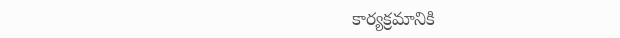కార్యక్రమానికి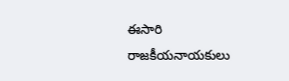ఈసారి రాజకీయనాయకులు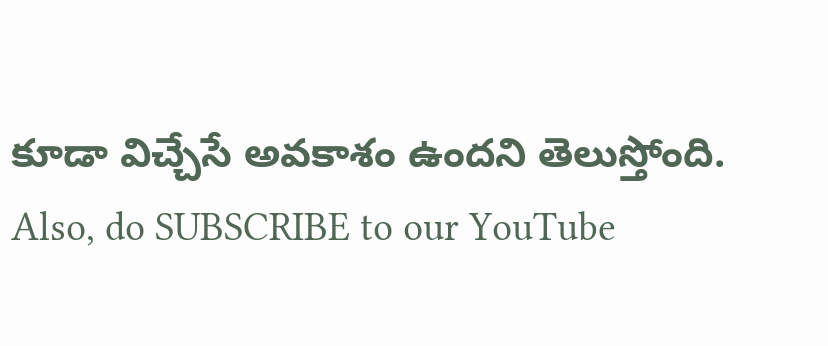కూడా విచ్చేసే అవకాశం ఉందని తెలుస్తోంది.
Also, do SUBSCRIBE to our YouTube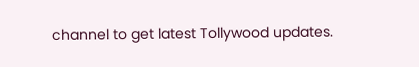channel to get latest Tollywood updates.